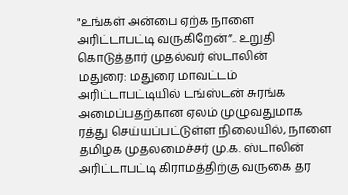"உங்கள் அன்பை ஏற்க நாளை அரிட்டாபட்டி வருகிறேன்”.. உறுதி கொடுத்தார் முதல்வர் ஸ்டாலின்
மதுரை: மதுரை மாவட்டம் அரிட்டாபட்டியில் டங்ஸ்டன் சுரங்க அமைப்பதற்கான ஏலம் முழுவதுமாக ரத்து செய்யப்பட்டுள்ள நிலையில், நாளை தமிழக முதலமைச்சர் மு.க. ஸ்டாலின் அரிட்டாபட்டி கிராமத்திற்கு வருகை தர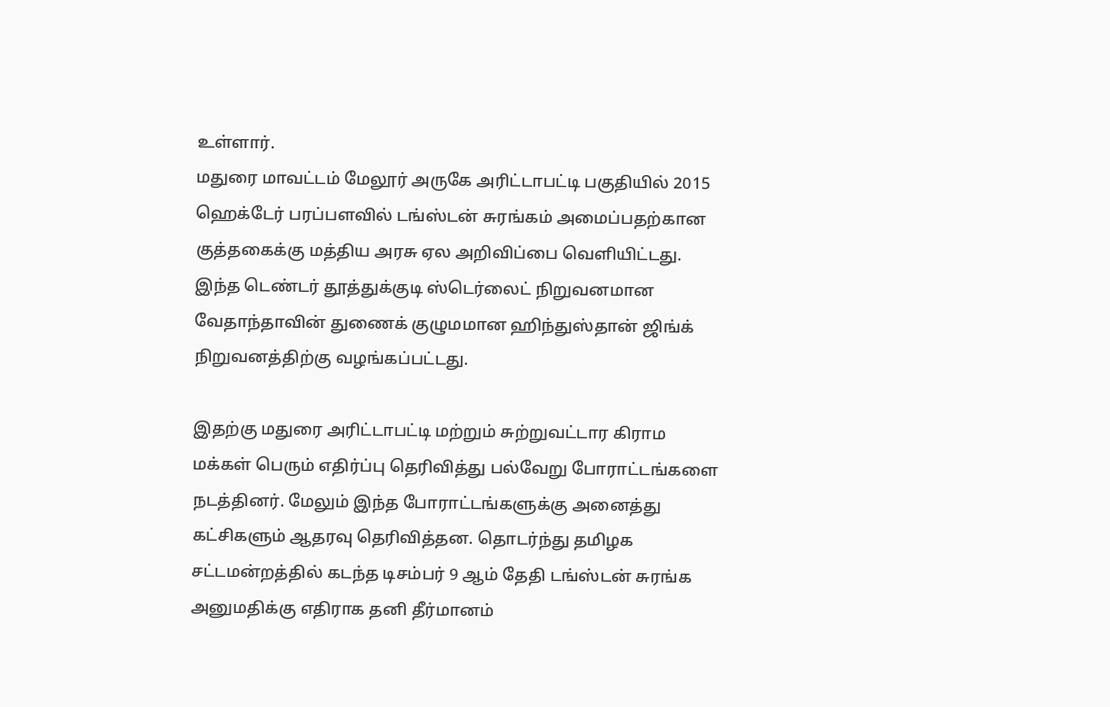உள்ளார்.
மதுரை மாவட்டம் மேலூர் அருகே அரிட்டாபட்டி பகுதியில் 2015 ஹெக்டேர் பரப்பளவில் டங்ஸ்டன் சுரங்கம் அமைப்பதற்கான குத்தகைக்கு மத்திய அரசு ஏல அறிவிப்பை வெளியிட்டது. இந்த டெண்டர் தூத்துக்குடி ஸ்டெர்லைட் நிறுவனமான வேதாந்தாவின் துணைக் குழுமமான ஹிந்துஸ்தான் ஜிங்க் நிறுவனத்திற்கு வழங்கப்பட்டது.

இதற்கு மதுரை அரிட்டாபட்டி மற்றும் சுற்றுவட்டார கிராம மக்கள் பெரும் எதிர்ப்பு தெரிவித்து பல்வேறு போராட்டங்களை நடத்தினர். மேலும் இந்த போராட்டங்களுக்கு அனைத்து கட்சிகளும் ஆதரவு தெரிவித்தன. தொடர்ந்து தமிழக சட்டமன்றத்தில் கடந்த டிசம்பர் 9 ஆம் தேதி டங்ஸ்டன் சுரங்க அனுமதிக்கு எதிராக தனி தீர்மானம்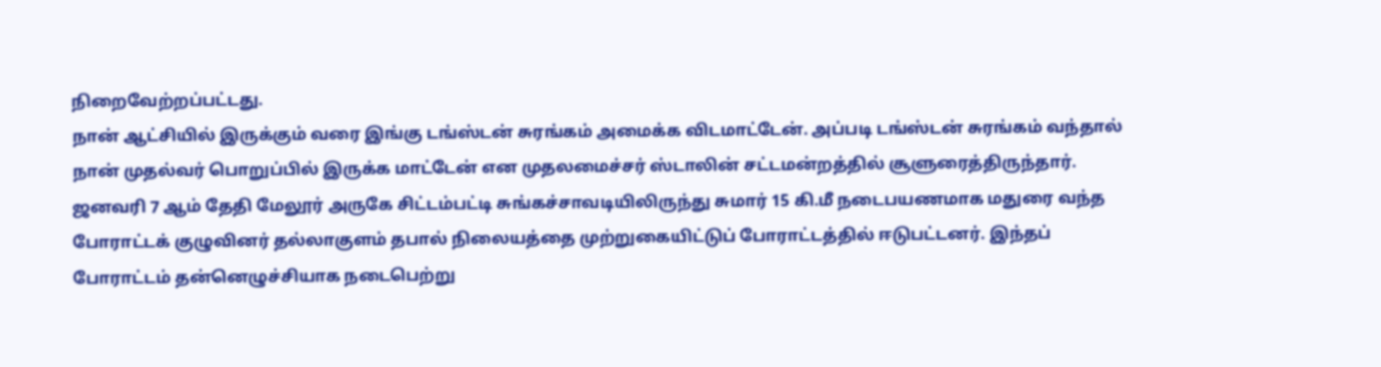நிறைவேற்றப்பட்டது.
நான் ஆட்சியில் இருக்கும் வரை இங்கு டங்ஸ்டன் சுரங்கம் அமைக்க விடமாட்டேன். அப்படி டங்ஸ்டன் சுரங்கம் வந்தால் நான் முதல்வர் பொறுப்பில் இருக்க மாட்டேன் என முதலமைச்சர் ஸ்டாலின் சட்டமன்றத்தில் சூளுரைத்திருந்தார்.
ஜனவரி 7 ஆம் தேதி மேலூர் அருகே சிட்டம்பட்டி சுங்கச்சாவடியிலிருந்து சுமார் 15 கி.மீ நடைபயணமாக மதுரை வந்த போராட்டக் குழுவினர் தல்லாகுளம் தபால் நிலையத்தை முற்றுகையிட்டுப் போராட்டத்தில் ஈடுபட்டனர். இந்தப் போராட்டம் தன்னெழுச்சியாக நடைபெற்று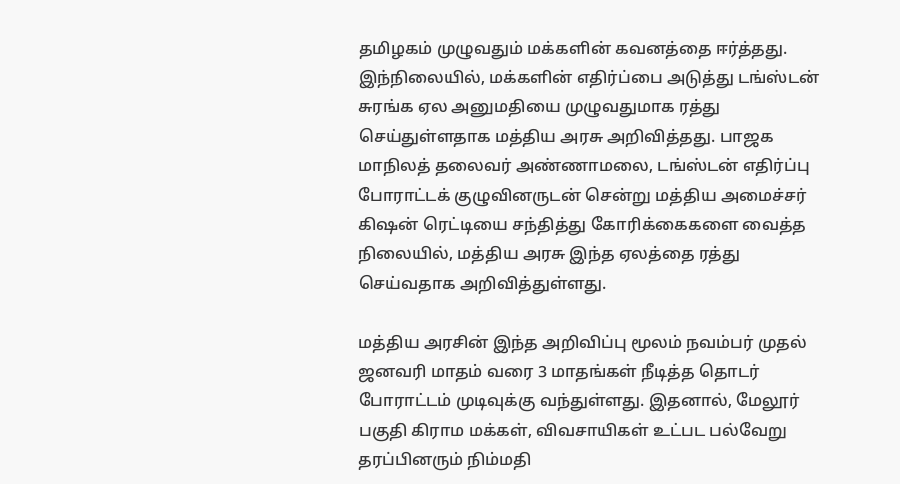தமிழகம் முழுவதும் மக்களின் கவனத்தை ஈர்த்தது.
இந்நிலையில், மக்களின் எதிர்ப்பை அடுத்து டங்ஸ்டன் சுரங்க ஏல அனுமதியை முழுவதுமாக ரத்து செய்துள்ளதாக மத்திய அரசு அறிவித்தது. பாஜக மாநிலத் தலைவர் அண்ணாமலை, டங்ஸ்டன் எதிர்ப்பு போராட்டக் குழுவினருடன் சென்று மத்திய அமைச்சர் கிஷன் ரெட்டியை சந்தித்து கோரிக்கைகளை வைத்த நிலையில், மத்திய அரசு இந்த ஏலத்தை ரத்து செய்வதாக அறிவித்துள்ளது.

மத்திய அரசின் இந்த அறிவிப்பு மூலம் நவம்பர் முதல் ஜனவரி மாதம் வரை 3 மாதங்கள் நீடித்த தொடர் போராட்டம் முடிவுக்கு வந்துள்ளது. இதனால், மேலூர் பகுதி கிராம மக்கள், விவசாயிகள் உட்பட பல்வேறு தரப்பினரும் நிம்மதி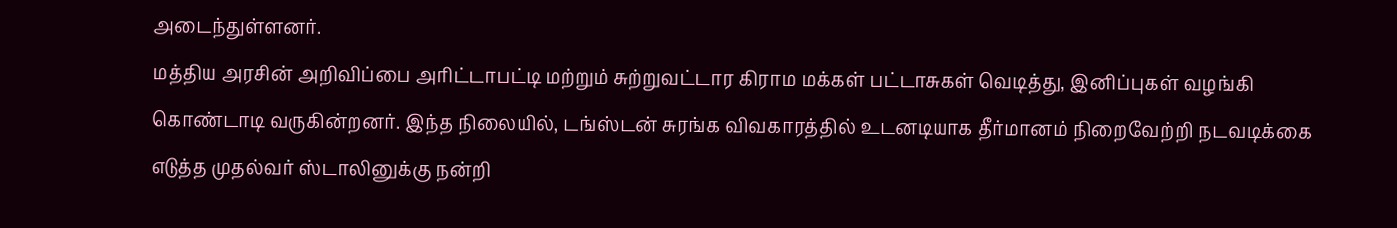அடைந்துள்ளனர்.
மத்திய அரசின் அறிவிப்பை அரிட்டாபட்டி மற்றும் சுற்றுவட்டார கிராம மக்கள் பட்டாசுகள் வெடித்து, இனிப்புகள் வழங்கி கொண்டாடி வருகின்றனர். இந்த நிலையில், டங்ஸ்டன் சுரங்க விவகாரத்தில் உடனடியாக தீர்மானம் நிறைவேற்றி நடவடிக்கை எடுத்த முதல்வர் ஸ்டாலினுக்கு நன்றி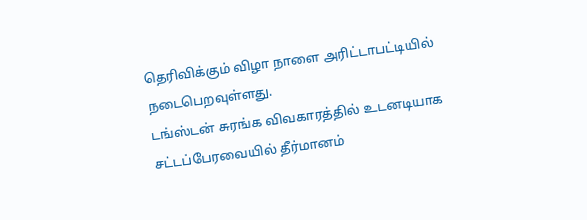தெரிவிக்கும் விழா நாளை அரிட்டாபட்டியில் நடைபெறவுள்ளது.
டங்ஸ்டன் சுரங்க விவகாரத்தில் உடனடியாக சட்டப்பேரவையில் தீர்மானம்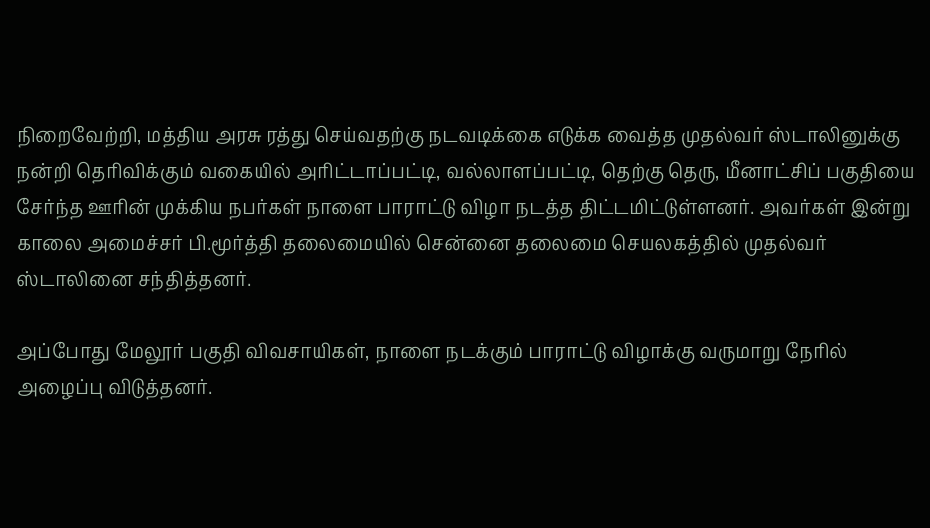நிறைவேற்றி, மத்திய அரசு ரத்து செய்வதற்கு நடவடிக்கை எடுக்க வைத்த முதல்வர் ஸ்டாலினுக்கு நன்றி தெரிவிக்கும் வகையில் அரிட்டாப்பட்டி, வல்லாளப்பட்டி, தெற்கு தெரு, மீனாட்சிப் பகுதியை சேர்ந்த ஊரின் முக்கிய நபர்கள் நாளை பாராட்டு விழா நடத்த திட்டமிட்டுள்ளனர். அவர்கள் இன்று காலை அமைச்சர் பி.மூர்த்தி தலைமையில் சென்னை தலைமை செயலகத்தில் முதல்வர் ஸ்டாலினை சந்தித்தனர்.

அப்போது மேலூர் பகுதி விவசாயிகள், நாளை நடக்கும் பாராட்டு விழாக்கு வருமாறு நேரில் அழைப்பு விடுத்தனர்.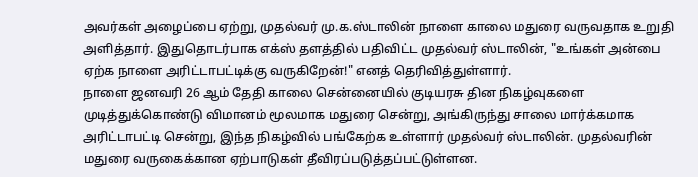அவர்கள் அழைப்பை ஏற்று, முதல்வர் மு.க.ஸ்டாலின் நாளை காலை மதுரை வருவதாக உறுதி அளித்தார். இதுதொடர்பாக எக்ஸ் தளத்தில் பதிவிட்ட முதல்வர் ஸ்டாலின், "உங்கள் அன்பை ஏற்க நாளை அரிட்டாபட்டிக்கு வருகிறேன்!" எனத் தெரிவித்துள்ளார்.
நாளை ஜனவரி 26 ஆம் தேதி காலை சென்னையில் குடியரசு தின நிகழ்வுகளை முடித்துக்கொண்டு விமானம் மூலமாக மதுரை சென்று, அங்கிருந்து சாலை மார்க்கமாக அரிட்டாபட்டி சென்று, இந்த நிகழ்வில் பங்கேற்க உள்ளார் முதல்வர் ஸ்டாலின். முதல்வரின் மதுரை வருகைக்கான ஏற்பாடுகள் தீவிரப்படுத்தப்பட்டுள்ளன.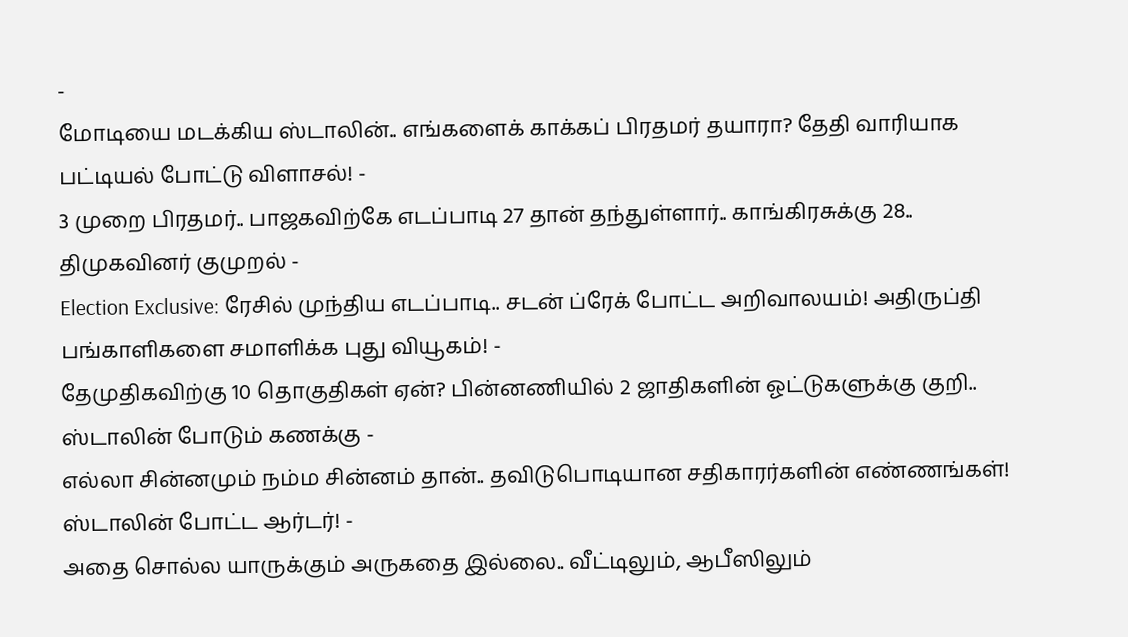-
மோடியை மடக்கிய ஸ்டாலின்.. எங்களைக் காக்கப் பிரதமர் தயாரா? தேதி வாரியாக பட்டியல் போட்டு விளாசல்! -
3 முறை பிரதமர்.. பாஜகவிற்கே எடப்பாடி 27 தான் தந்துள்ளார்.. காங்கிரசுக்கு 28.. திமுகவினர் குமுறல் -
Election Exclusive: ரேசில் முந்திய எடப்பாடி.. சடன் ப்ரேக் போட்ட அறிவாலயம்! அதிருப்தி பங்காளிகளை சமாளிக்க புது வியூகம்! -
தேமுதிகவிற்கு 10 தொகுதிகள் ஏன்? பின்னணியில் 2 ஜாதிகளின் ஓட்டுகளுக்கு குறி.. ஸ்டாலின் போடும் கணக்கு -
எல்லா சின்னமும் நம்ம சின்னம் தான்.. தவிடுபொடியான சதிகாரர்களின் எண்ணங்கள்! ஸ்டாலின் போட்ட ஆர்டர்! -
அதை சொல்ல யாருக்கும் அருகதை இல்லை.. வீட்டிலும், ஆபீஸிலும்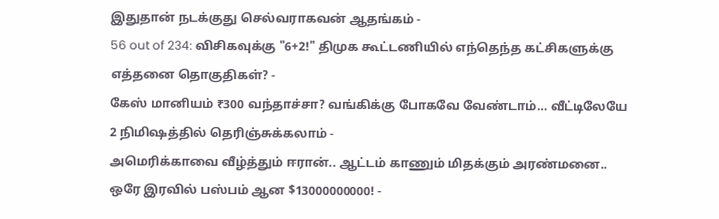இதுதான் நடக்குது செல்வராகவன் ஆதங்கம் -
56 out of 234: விசிகவுக்கு "6+2!" திமுக கூட்டணியில் எந்தெந்த கட்சிகளுக்கு எத்தனை தொகுதிகள்? -
கேஸ் மானியம் ₹300 வந்தாச்சா? வங்கிக்கு போகவே வேண்டாம்… வீட்டிலேயே 2 நிமிஷத்தில் தெரிஞ்சுக்கலாம் -
அமெரிக்காவை வீழ்த்தும் ஈரான்.. ஆட்டம் காணும் மிதக்கும் அரண்மனை.. ஒரே இரவில் பஸ்பம் ஆன $13000000000! -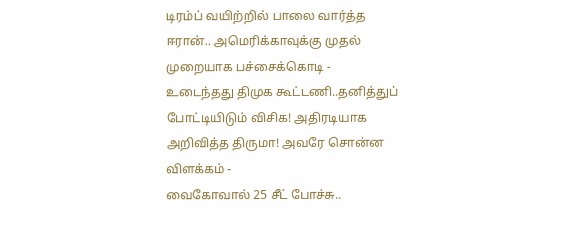டிரம்ப் வயிற்றில் பாலை வார்த்த ஈரான்.. அமெரிக்காவுக்கு முதல் முறையாக பச்சைக்கொடி -
உடைந்தது திமுக கூட்டணி..தனித்துப் போட்டியிடும் விசிக! அதிரடியாக அறிவித்த திருமா! அவரே சொன்ன விளக்கம் -
வைகோவால் 25 சீட் போச்சு..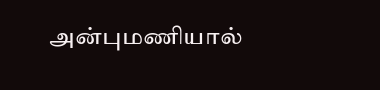அன்புமணியால்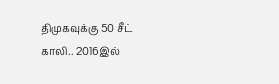திமுகவுக்கு 50 சீட் காலி.. 2016இல்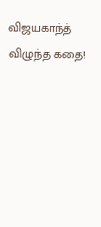விஜயகாந்த் விழுந்த கதை!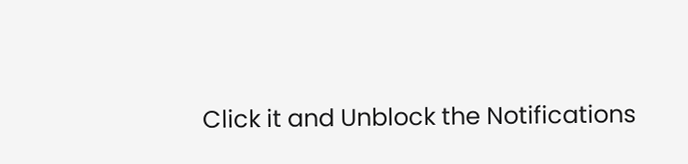Click it and Unblock the Notifications